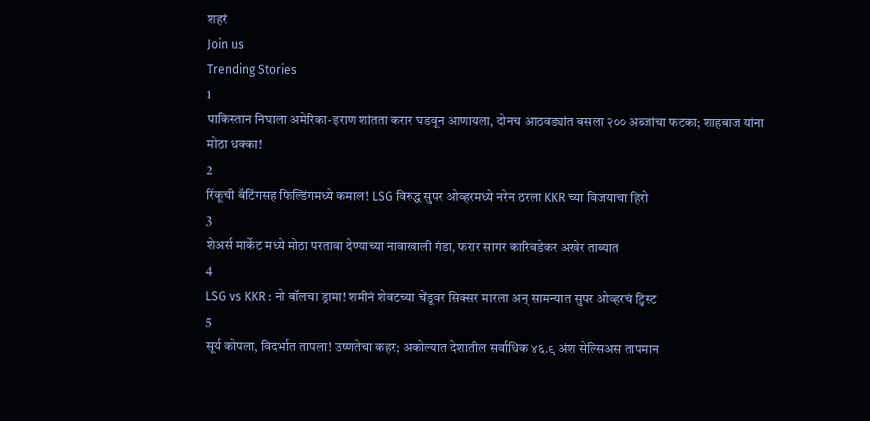शहरं
Join us
Trending Stories
1
पाकिस्तान निघाला अमेरिका-इराण शांतता करार घडवून आणायला, दोनच आठवड्यांत बसला २०० अब्जांचा फटका; शाहबाज यांना मोठा धक्का!
2
रिंकूची बॅटिंगसह फिल्डिंगमध्ये कमाल! LSG विरुद्ध सुपर ओव्हरमध्ये नरेन ठरला KKR च्या विजयाचा हिरो
3
शेअर्स मार्केट मध्ये मोठा परतावा देण्याच्या नावाखाली गंडा, फरार सागर कारिवडेकर अखेर ताब्यात
4
LSG vs KKR : नो बॉलचा ड्रामा! शमीनं शेवटच्या चेंडूवर सिक्सर मारला अन् सामन्यात सुपर ओव्हरचं ट्विस्ट
5
सूर्य कोपला, विदर्भात तापला! उष्णतेचा कहर; अकोल्यात देशातील सर्वाधिक ४६.९ अंश सेल्सिअस तापमान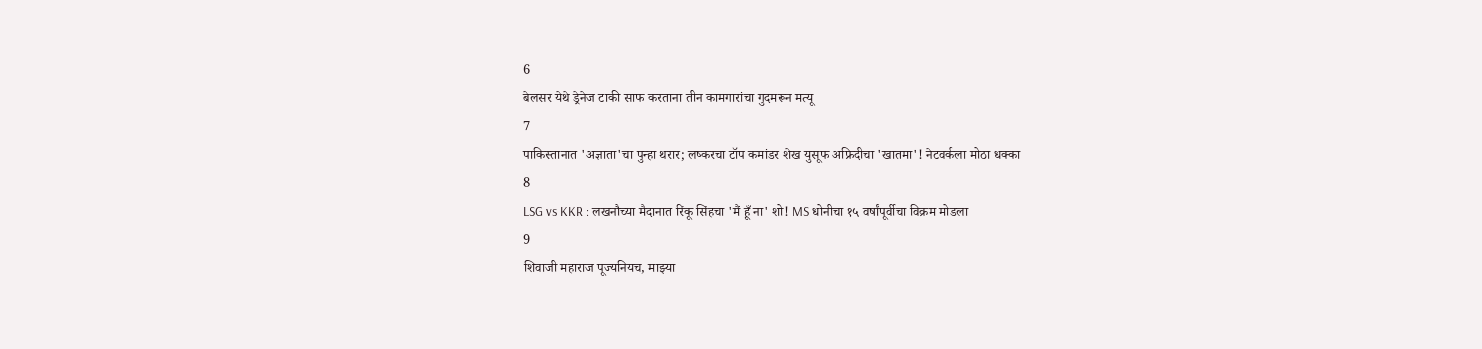6
बेलसर येथे ड्रेनेज टाकी साफ करताना तीन कामगारांचा गुदमरून मत्यू
7
पाकिस्तानात 'अज्ञाता'चा पुन्हा थरार; लष्करचा टॉप कमांडर शेख युसूफ अफ्रिदीचा 'खातमा'! नेटवर्कला मोठा धक्का
8
LSG vs KKR : लखनौच्या मैदानात रिंकू सिंहचा 'मैं हूँ ना' शो! MS धोनीचा १५ वर्षांपूर्वीचा विक्रम मोडला
9
शिवाजी महाराज पूज्यनियच, माझ्या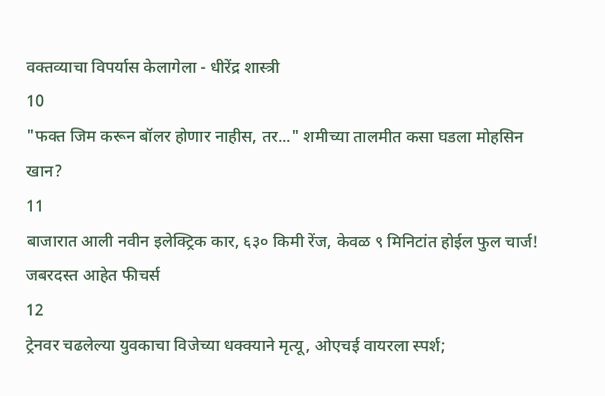वक्तव्याचा विपर्यास केलागेला - धीरेंद्र शास्त्री
10
"फक्त जिम करून बॉलर होणार नाहीस, तर..." शमीच्या तालमीत कसा घडला मोहसिन खान?
11
बाजारात आली नवीन इलेक्ट्रिक कार, ६३० किमी रेंज, केवळ ९ मिनिटांत होईल फुल चार्ज! जबरदस्त आहेत फीचर्स
12
ट्रेनवर चढलेल्या युवकाचा विजेच्या धक्क्याने मृत्यू, ओएचई वायरला स्पर्श;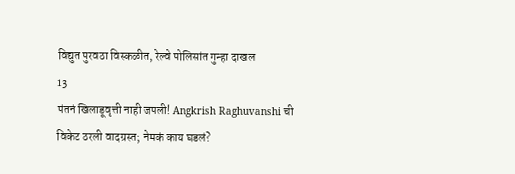विद्युत पुरवठा विस्कळीत, रेल्वे पोलिसांत गुन्हा दाखल
13
पंतनं खिलाडूवृत्ती नाही जपली! Angkrish Raghuvanshi ची विकेट ठरली वादग्रस्त; नेमकं काय घडलं?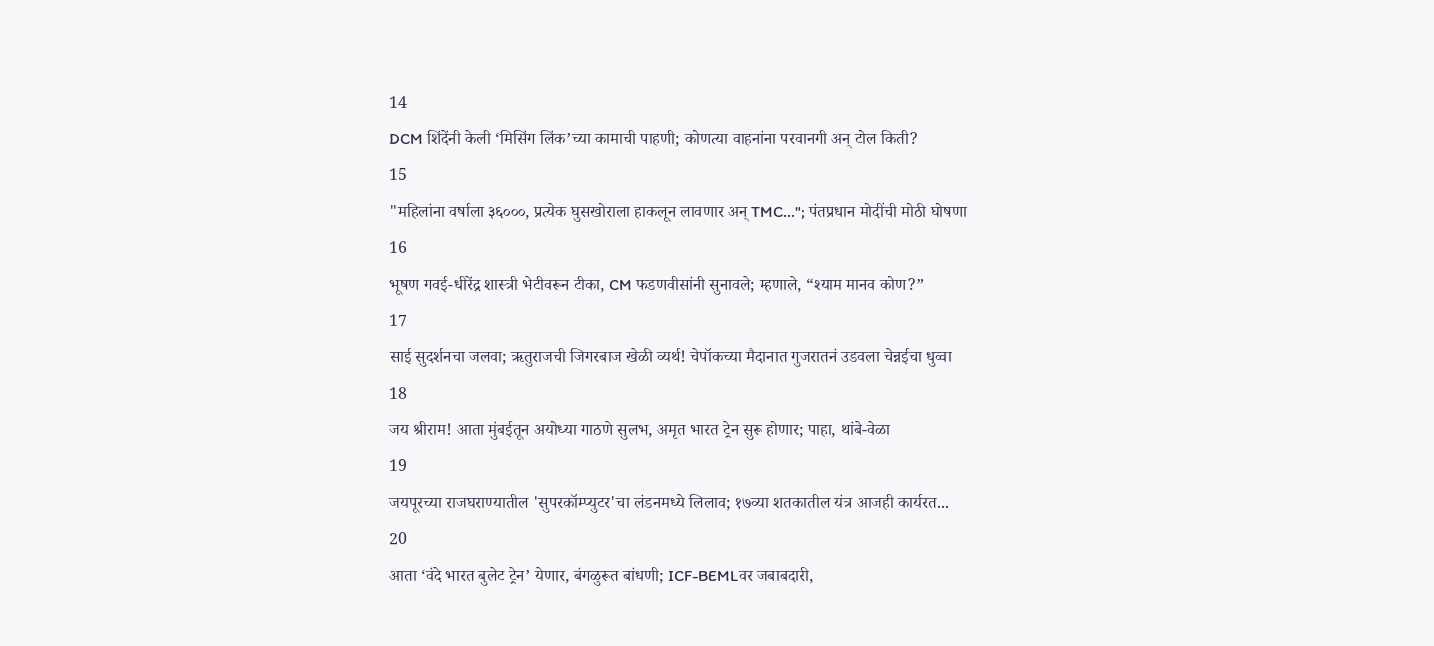14
DCM शिंदेंनी केली ‘मिसिंग लिंक’च्या कामाची पाहणी; कोणत्या वाहनांना परवानगी अन् टोल किती?
15
"महिलांना वर्षाला ३६०००, प्रत्येक घुसखोराला हाकलून लावणार अन् TMC..."; पंतप्रधान मोदींची मोठी घोषणा
16
भूषण गवई-धीरेंद्र शास्त्री भेटीवरून टीका, CM फडणवीसांनी सुनावले; म्हणाले, “श्याम मानव कोण?”
17
साई सुदर्शनचा जलवा; ऋतुराजची जिगरबाज खेळी व्यर्थ! चेपॉकच्या मैदानात गुजरातनं उडवला चेन्नईचा धुव्वा
18
जय श्रीराम! आता मुंबईतून अयोध्या गाठणे सुलभ, अमृत भारत ट्रेन सुरू होणार; पाहा, थांबे-वेळा
19
जयपूरच्या राजघराण्यातील 'सुपरकॉम्प्युटर'चा लंडनमध्ये लिलाव; १७व्या शतकातील यंत्र आजही कार्यरत...
20
आता ‘वंदे भारत बुलेट ट्रेन’ येणार, बंगळुरूत बांधणी; ICF-BEMLवर जबाबदारी,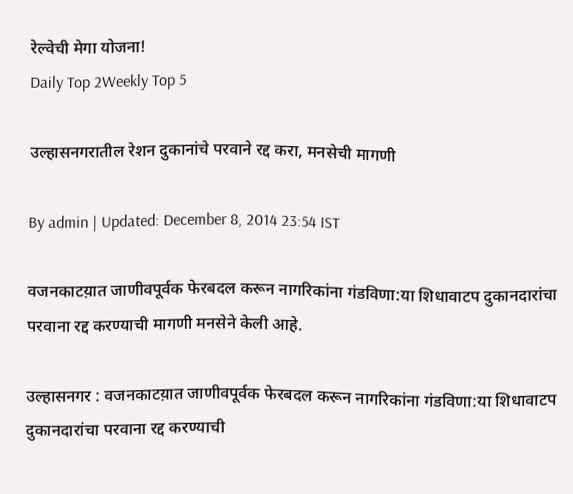रेल्वेची मेगा योजना!
Daily Top 2Weekly Top 5

उल्हासनगरातील रेशन दुकानांचे परवाने रद्द करा, मनसेची मागणी

By admin | Updated: December 8, 2014 23:54 IST

वजनकाटय़ात जाणीवपूर्वक फेरबदल करून नागरिकांना गंडविणा:या शिधावाटप दुकानदारांचा परवाना रद्द करण्याची मागणी मनसेने केली आहे.

उल्हासनगर : वजनकाटय़ात जाणीवपूर्वक फेरबदल करून नागरिकांना गंडविणा:या शिधावाटप दुकानदारांचा परवाना रद्द करण्याची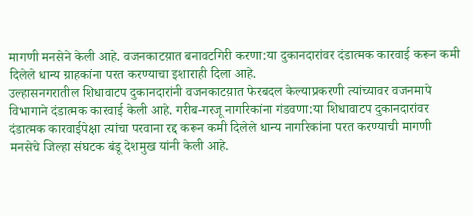मागणी मनसेने केली आहे. वजनकाटय़ात बनावटगिरी करणा:या दुकानदारांवर दंडात्मक कारवाई करून कमी दिलेले धान्य ग्राहकांना परत करण्याचा इशाराही दिला आहे.
उल्हासनगरातील शिधावाटप दुकानदारांनी वजनकाटय़ात फेरबदल केल्याप्रकरणी त्यांच्यावर वजनमापे विभागाने दंडात्मक कारवाई केली आहे. गरीब-गरजू नागरिकांना गंडवणा:या शिधावाटप दुकानदारांवर दंडात्मक कारवाईपेक्षा त्यांचा परवाना रद्द करून कमी दिलेले धान्य नागरिकांना परत करण्याची मागणी मनसेचे जिल्हा संघटक बंडू देशमुख यांनी केली आहे.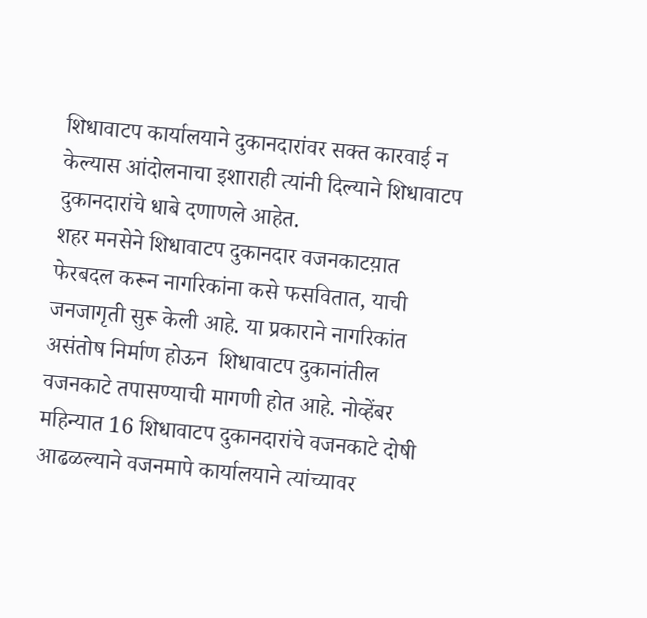शिधावाटप कार्यालयाने दुकानदारांवर सक्त कारवाई न केल्यास आंदोलनाचा इशाराही त्यांनी दिल्याने शिधावाटप दुकानदारांचे धाबे दणाणले आहेत.
शहर मनसेने शिधावाटप दुकानदार वजनकाटय़ात फेरबदल करून नागरिकांना कसे फसवितात, याची जनजागृती सुरू केली आहे. या प्रकाराने नागरिकांत असंतोष निर्माण होऊन  शिधावाटप दुकानांतील वजनकाटे तपासण्याची मागणी होत आहे. नोव्हेंबर महिन्यात 16 शिधावाटप दुकानदारांचे वजनकाटे दोषी आढळल्याने वजनमापे कार्यालयाने त्यांच्यावर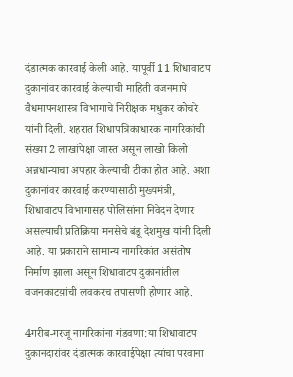दंडात्मक कारवाई केली आहे. यापूर्वी 11 शिधावाटप दुकानांवर कारवाई केल्याची माहिती वजनमापे वैधमापनशास्त्र विभागाचे निरीक्षक मधुकर कोचरे यांनी दिली. शहरात शिधापत्रिकाधारक नागरिकांची संख्या 2 लाखांपेक्षा जास्त असून लाखो किलो अन्नधान्याचा अपहार केल्याची टीका होत आहे. अशा दुकानांवर कारवाई करण्यासाठी मुख्यमंत्री, शिधावाटप विभागासह पोलिसांना निवेदन देणार असल्याची प्रतिक्रिया मनसेचे बंडू देशमुख यांनी दिली आहे. या प्रकाराने सामान्य नागरिकांत असंतोष निर्माण झाला असून शिधावाटप दुकानांतील वजनकाटय़ांची लवकरच तपासणी होणार आहे.

4गरीब-गरजू नागरिकांना गंडवणा:या शिधावाटप दुकानदारांवर दंडात्मक कारवाईपेक्षा त्यांचा परवाना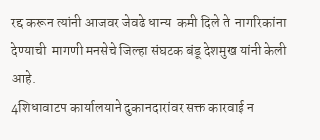रद्द करून त्यांनी आजवर जेवढे धान्य  कमी दिले ते  नागरिकांना देण्याची  मागणी मनसेचे जिल्हा संघटक बंडू देशमुख यांनी केली आहे.
4शिधावाटप कार्यालयाने दुकानदारांवर सक्त कारवाई न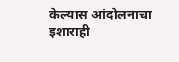केल्यास आंदोलनाचा इशाराही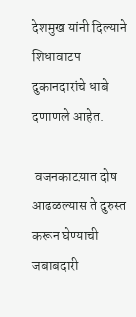देशमुख यांनी दिल्याने शिधावाटप दुकानदारांचे धाबे दणाणले आहेत.

 वजनकाटय़ात दोष आढळल्यास ते दुरुस्त करून घेण्याची जबाबदारी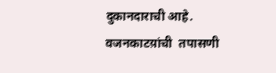दुकानदाराची आहे.  वजनकाटय़ांची  तपासणी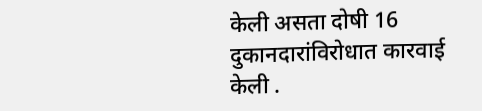केली असता दोषी 16 दुकानदारांविरोधात कारवाई केली .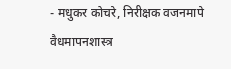- मधुकर कोचरे, निरीक्षक वजनमापे वैधमापनशास्त्र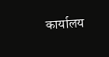कार्यालय